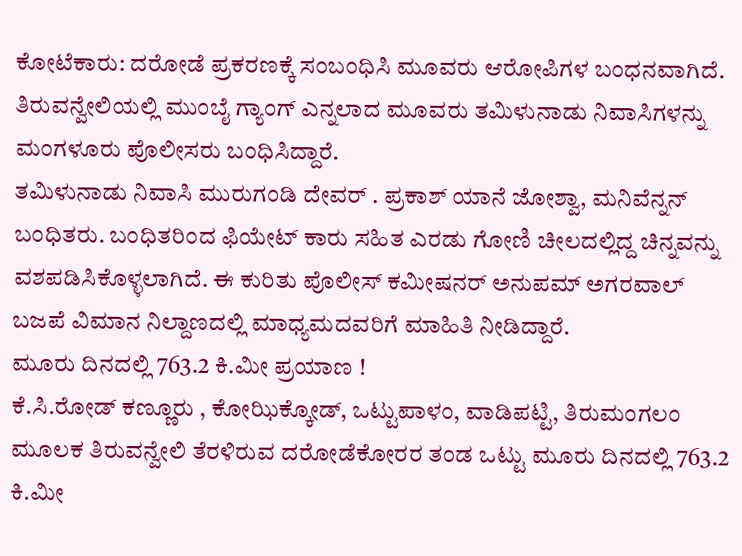ಕೋಟೆಕಾರು: ದರೋಡೆ ಪ್ರಕರಣಕ್ಕೆ ಸಂಬಂಧಿಸಿ ಮೂವರು ಆರೋಪಿಗಳ ಬಂಧನವಾಗಿದೆ. ತಿರುವನ್ವೇಲಿಯಲ್ಲಿ ಮುಂಬೈ ಗ್ಯಾಂಗ್ ಎನ್ನಲಾದ ಮೂವರು ತಮಿಳುನಾಡು ನಿವಾಸಿಗಳನ್ನು ಮಂಗಳೂರು ಪೊಲೀಸರು ಬಂಧಿಸಿದ್ದಾರೆ.
ತಮಿಳುನಾಡು ನಿವಾಸಿ ಮುರುಗಂಡಿ ದೇವರ್ . ಪ್ರಕಾಶ್ ಯಾನೆ ಜೋಶ್ವಾ, ಮನಿವೆನ್ನನ್ ಬಂಧಿತರು. ಬಂಧಿತರಿಂದ ಫಿಯೇಟ್ ಕಾರು ಸಹಿತ ಎರಡು ಗೋಣಿ ಚೀಲದಲ್ಲಿದ್ದ ಚಿನ್ನವನ್ನು ವಶಪಡಿಸಿಕೊಳ್ಳಲಾಗಿದೆ. ಈ ಕುರಿತು ಪೊಲೀಸ್ ಕಮೀಷನರ್ ಅನುಪಮ್ ಅಗರವಾಲ್ ಬಜಪೆ ವಿಮಾನ ನಿಲ್ದಾಣದಲ್ಲಿ ಮಾಧ್ಯಮದವರಿಗೆ ಮಾಹಿತಿ ನೀಡಿದ್ದಾರೆ.
ಮೂರು ದಿನದಲ್ಲಿ 763.2 ಕಿ.ಮೀ ಪ್ರಯಾಣ !
ಕೆ.ಸಿ.ರೋಡ್ ಕಣ್ಣೂರು , ಕೋಝಿಕ್ಕೋಡ್, ಒಟ್ಟುಪಾಳಂ, ವಾಡಿಪಟ್ಟಿ, ತಿರುಮಂಗಲಂ ಮೂಲಕ ತಿರುವನ್ವೇಲಿ ತೆರಳಿರುವ ದರೋಡೆಕೋರರ ತಂಡ ಒಟ್ಟು ಮೂರು ದಿನದಲ್ಲಿ 763.2 ಕಿ.ಮೀ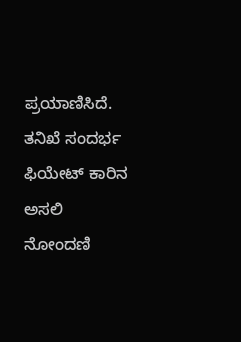ಪ್ರಯಾಣಿಸಿದೆ. ತನಿಖೆ ಸಂದರ್ಭ ಫಿಯೇಟ್ ಕಾರಿನ ಅಸಲಿ ನೋಂದಣಿ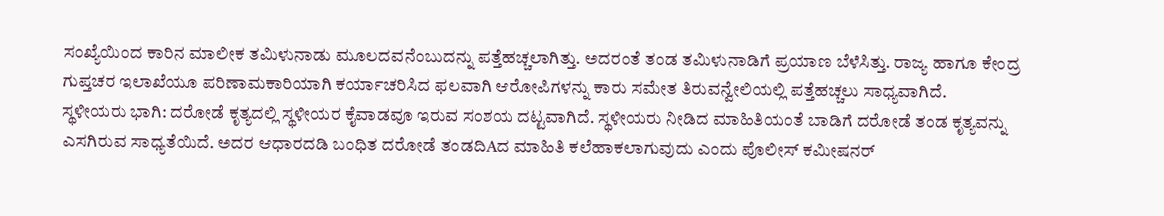ಸಂಖ್ಯೆಯಿಂದ ಕಾರಿನ ಮಾಲೀಕ ತಮಿಳುನಾಡು ಮೂಲದವನೆಂಬುದನ್ನು ಪತ್ತೆಹಚ್ಚಲಾಗಿತ್ತು. ಅದರಂತೆ ತಂಡ ತಮಿಳುನಾಡಿಗೆ ಪ್ರಯಾಣ ಬೆಳೆಸಿತ್ತು. ರಾಜ್ಯ ಹಾಗೂ ಕೇಂದ್ರ ಗುಪ್ತಚರ ಇಲಾಖೆಯೂ ಪರಿಣಾಮಕಾರಿಯಾಗಿ ಕರ್ಯಾಚರಿಸಿದ ಫಲವಾಗಿ ಆರೋಪಿಗಳನ್ನು ಕಾರು ಸಮೇತ ತಿರುವನ್ವೇಲಿಯಲ್ಲಿ ಪತ್ತೆಹಚ್ಚಲು ಸಾಧ್ಯವಾಗಿದೆ.
ಸ್ಥಳೀಯರು ಭಾಗಿ: ದರೋಡೆ ಕೃತ್ಯದಲ್ಲಿ ಸ್ಥಳೀಯರ ಕೈವಾಡವೂ ಇರುವ ಸಂಶಯ ದಟ್ಟವಾಗಿದೆ. ಸ್ಥಳೀಯರು ನೀಡಿದ ಮಾಹಿತಿಯಂತೆ ಬಾಡಿಗೆ ದರೋಡೆ ತಂಡ ಕೃತ್ಯವನ್ನು ಎಸಗಿರುವ ಸಾಧ್ಯತೆಯಿದೆ. ಅದರ ಆಧಾರದಡಿ ಬಂಧಿತ ದರೋಡೆ ತಂಡದಿAದ ಮಾಹಿತಿ ಕಲೆಹಾಕಲಾಗುವುದು ಎಂದು ಪೊಲೀಸ್ ಕಮೀಷನರ್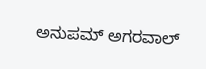ಅನುಪಮ್ ಅಗರವಾಲ್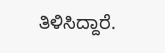ತಿಳಿಸಿದ್ದಾರೆ.